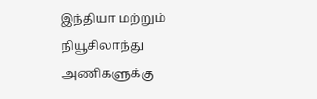இந்தியா மற்றும் நியூசிலாந்து அணிகளுக்கு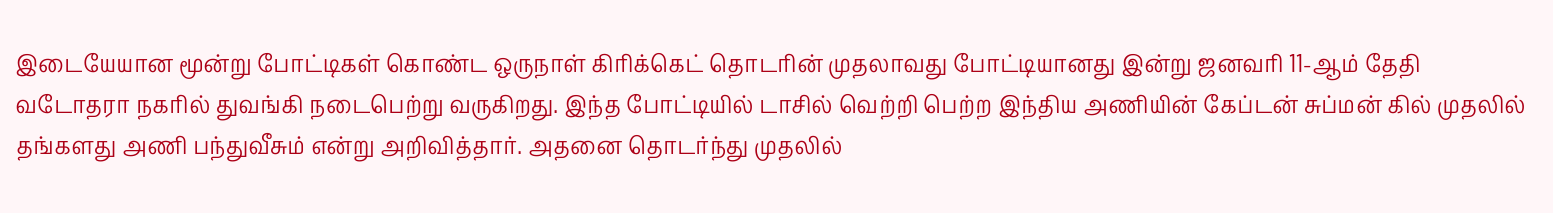இடையேயான மூன்று போட்டிகள் கொண்ட ஒருநாள் கிரிக்கெட் தொடரின் முதலாவது போட்டியானது இன்று ஜனவரி 11-ஆம் தேதி வடோதரா நகரில் துவங்கி நடைபெற்று வருகிறது. இந்த போட்டியில் டாசில் வெற்றி பெற்ற இந்திய அணியின் கேப்டன் சுப்மன் கில் முதலில் தங்களது அணி பந்துவீசும் என்று அறிவித்தார். அதனை தொடர்ந்து முதலில்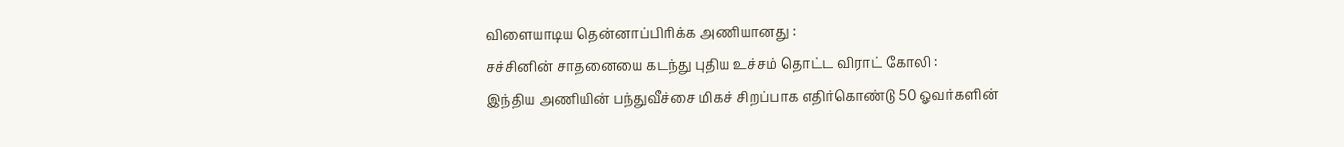விளையாடிய தென்னாப்பிரிக்க அணியானது :
சச்சினின் சாதனையை கடந்து புதிய உச்சம் தொட்ட விராட் கோலி :
இந்திய அணியின் பந்துவீச்சை மிகச் சிறப்பாக எதிர்கொண்டு 50 ஓவர்களின்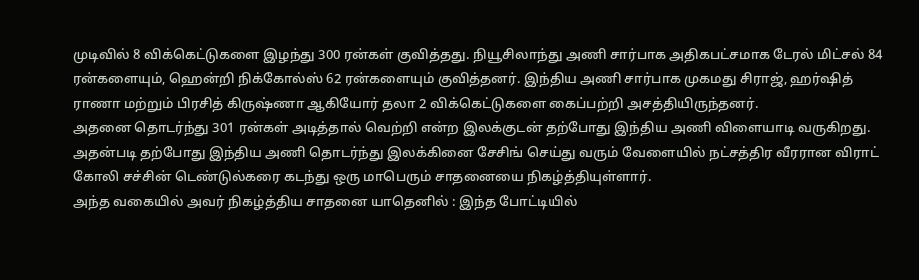முடிவில் 8 விக்கெட்டுகளை இழந்து 300 ரன்கள் குவித்தது. நியூசிலாந்து அணி சார்பாக அதிகபட்சமாக டேரல் மிட்சல் 84 ரன்களையும், ஹென்றி நிக்கோல்ஸ் 62 ரன்களையும் குவித்தனர். இந்திய அணி சார்பாக முகமது சிராஜ், ஹர்ஷித் ராணா மற்றும் பிரசித் கிருஷ்ணா ஆகியோர் தலா 2 விக்கெட்டுகளை கைப்பற்றி அசத்தியிருந்தனர்.
அதனை தொடர்ந்து 301 ரன்கள் அடித்தால் வெற்றி என்ற இலக்குடன் தற்போது இந்திய அணி விளையாடி வருகிறது. அதன்படி தற்போது இந்திய அணி தொடர்ந்து இலக்கினை சேசிங் செய்து வரும் வேளையில் நட்சத்திர வீரரான விராட் கோலி சச்சின் டெண்டுல்கரை கடந்து ஒரு மாபெரும் சாதனையை நிகழ்த்தியுள்ளார்.
அந்த வகையில் அவர் நிகழ்த்திய சாதனை யாதெனில் : இந்த போட்டியில்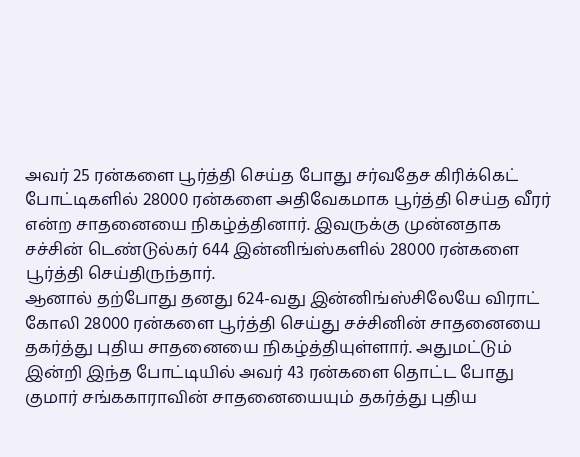அவர் 25 ரன்களை பூர்த்தி செய்த போது சர்வதேச கிரிக்கெட் போட்டிகளில் 28000 ரன்களை அதிவேகமாக பூர்த்தி செய்த வீரர் என்ற சாதனையை நிகழ்த்தினார். இவருக்கு முன்னதாக சச்சின் டெண்டுல்கர் 644 இன்னிங்ஸ்களில் 28000 ரன்களை பூர்த்தி செய்திருந்தார்.
ஆனால் தற்போது தனது 624-வது இன்னிங்ஸ்சிலேயே விராட் கோலி 28000 ரன்களை பூர்த்தி செய்து சச்சினின் சாதனையை தகர்த்து புதிய சாதனையை நிகழ்த்தியுள்ளார். அதுமட்டும் இன்றி இந்த போட்டியில் அவர் 43 ரன்களை தொட்ட போது குமார் சங்ககாராவின் சாதனையையும் தகர்த்து புதிய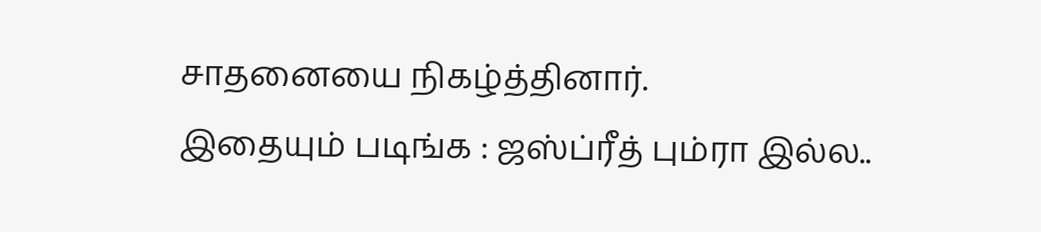சாதனையை நிகழ்த்தினார்.
இதையும் படிங்க : ஜஸ்ப்ரீத் பும்ரா இல்ல..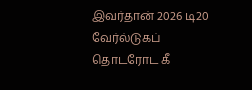இவர்தான் 2026 டி20 வேர்ல்டுகப் தொடரோட கீ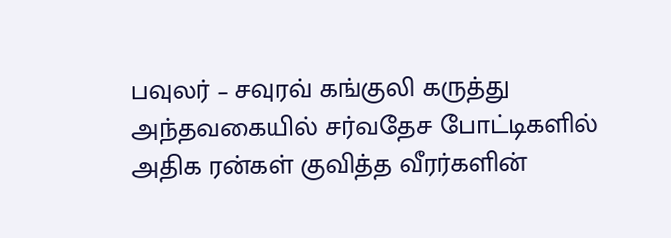பவுலர் – சவுரவ் கங்குலி கருத்து
அந்தவகையில் சர்வதேச போட்டிகளில் அதிக ரன்கள் குவித்த வீரர்களின்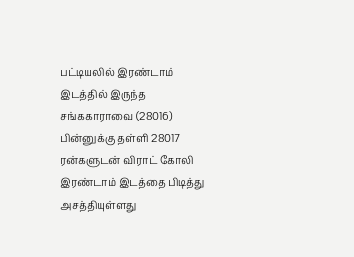பட்டியலில் இரண்டாம் இடத்தில் இருந்த சங்ககாராவை (28016) பின்னுக்கு தள்ளி 28017 ரன்களுடன் விராட் கோலி இரண்டாம் இடத்தை பிடித்து அசத்தியுள்ளது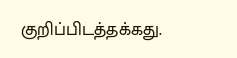குறிப்பிடத்தக்கது.